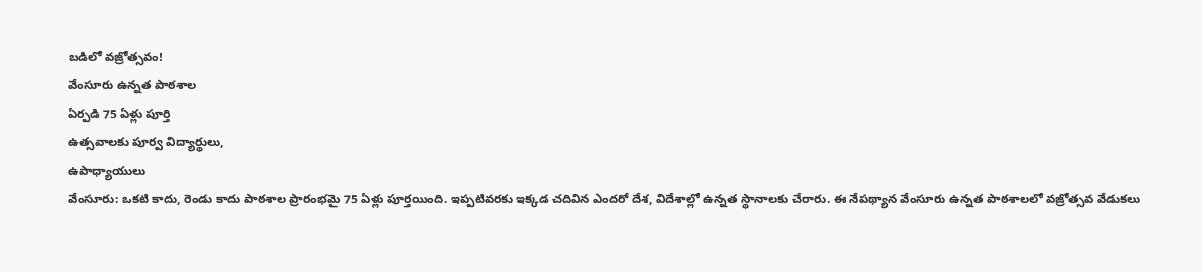బడిలో వజ్రోత్సవం!
వేంసూరు ఉన్నత పాఠశాల
ఏర్పడి 75 ఏళ్లు పూర్తి
ఉత్సవాలకు పూర్వ విద్యార్థులు,
ఉపాధ్యాయులు
వేంసూరు: ఒకటి కాదు, రెండు కాదు పాఠశాల ప్రారంభమై 75 ఏళ్లు పూర్తయింది. ఇప్పటివరకు ఇక్కడ చదివిన ఎందరో దేశ, విదేశాల్లో ఉన్నత స్థానాలకు చేరారు. ఈ నేపథ్యాన వేంసూరు ఉన్నత పాఠశాలలో వజ్రోత్సవ వేడుకలు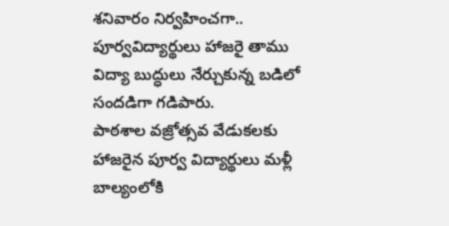శనివారం నిర్వహించగా.. పూర్వవిద్యార్థులు హాజరై తాము విద్యా బుద్ధులు నేర్చుకున్న బడిలో సందడిగా గడిపారు.
పాఠశాల వజ్రోత్సవ వేడుకలకు హాజరైన పూర్వ విద్యార్థులు మళ్లీ బాల్యంలోకి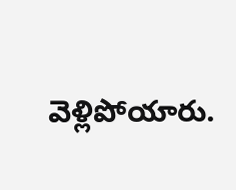వెళ్లిపోయారు.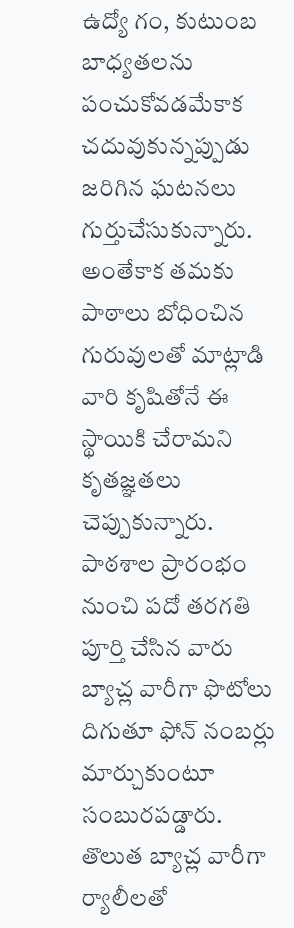ఉద్యో గం, కుటుంబ బాధ్యతలను పంచుకోవడమేకాక చదువుకున్నప్పుడు జరిగిన ఘటనలు గుర్తుచేసుకున్నారు. అంతేకాక తమకు పాఠాలు బోధించిన గురువులతో మాట్లాడి వారి కృషితోనే ఈ స్థాయికి చేరామని కృతజ్ఞతలు చెప్పుకున్నారు. పాఠశాల ప్రారంభం నుంచి పదో తరగతి పూర్తి చేసిన వారు బ్యాచ్ల వారీగా ఫొటోలు దిగుతూ ఫోన్ నంబర్లు మార్చుకుంటూ సంబురపడ్డారు. తొలుత బ్యాచ్ల వారీగా ర్యాలీలతో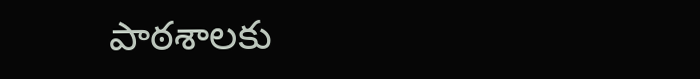పాఠశాలకు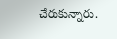చేరుకున్నారు.